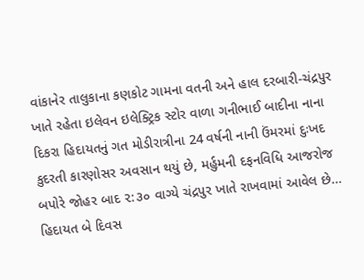વાંકાનેર તાલુકાના કણકોટ ગામના વતની અને હાલ દરબારી-ચંદ્રપુર ખાતે રહેતા ઇલેવન ઇલેક્ટ્રિક સ્ટોર વાળા ગનીભાઈ બાદીના નાના દિકરા હિદાયતનું ગત મોડીરાત્રીના 24 વર્ષની નાની ઉંમરમાં દુઃખદ કુદરતી કારણોસર અવસાન થયું છે, મર્હુમની દફનવિધિ આજરોજ બપોરે જોહર બાદ ૨:૩૦ વાગ્યે ચંદ્રપુર ખાતે રાખવામાં આવેલ છે…
હિદાયત બે દિવસ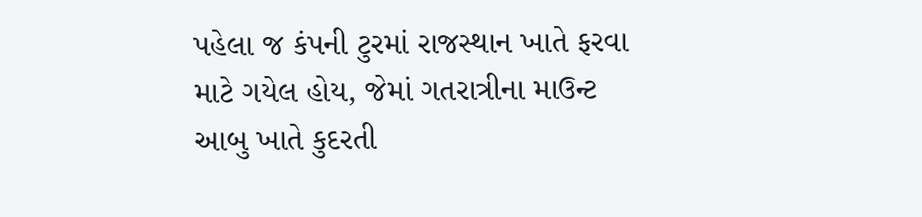પહેલા જ કંપની ટુરમાં રાજસ્થાન ખાતે ફરવા માટે ગયેલ હોય, જેમાં ગતરાત્રીના માઉન્ટ આબુ ખાતે કુદરતી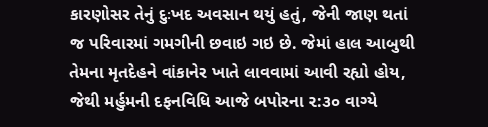કારણોસર તેનું દુઃખદ અવસાન થયું હતું, જેની જાણ થતાં જ પરિવારમાં ગમગીની છવાઇ ગઇ છે. જેમાં હાલ આબુથી તેમના મૃતદેહને વાંકાનેર ખાતે લાવવામાં આવી રહ્યો હોય, જેથી મર્હુમની દફનવિધિ આજે બપોરના ૨:૩૦ વાગ્યે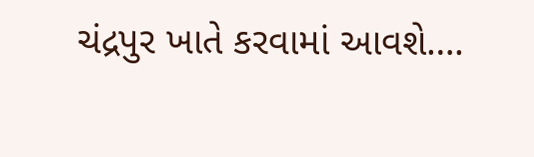ચંદ્રપુર ખાતે કરવામાં આવશે….